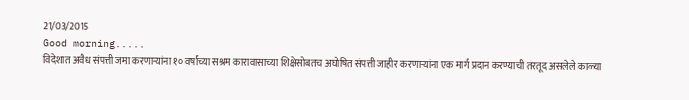21/03/2015
Good morning.....
विदेशात अवैध संपत्ती जमा करणाऱ्यांना १० वर्षांच्या सश्रम कारावासाच्या शिक्षेसोबतच अघोषित संपत्ती जाहीर करणाऱ्यांना एक मार्ग प्रदान करण्याची तरतूद असलेले काळ्या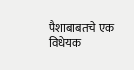पैशाबाबतचे एक विधेयक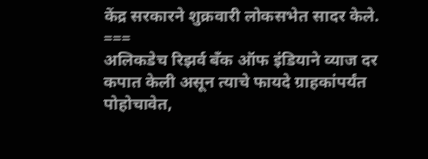केंद्र सरकारने शुक्रवारी लोकसभेत सादर केले.
===
अलिकडेच रिझर्व बँक ऑफ इंडियाने व्याज दर कपात केली असून त्याचे फायदे ग्राहकांपर्यंत पोहोचावेत,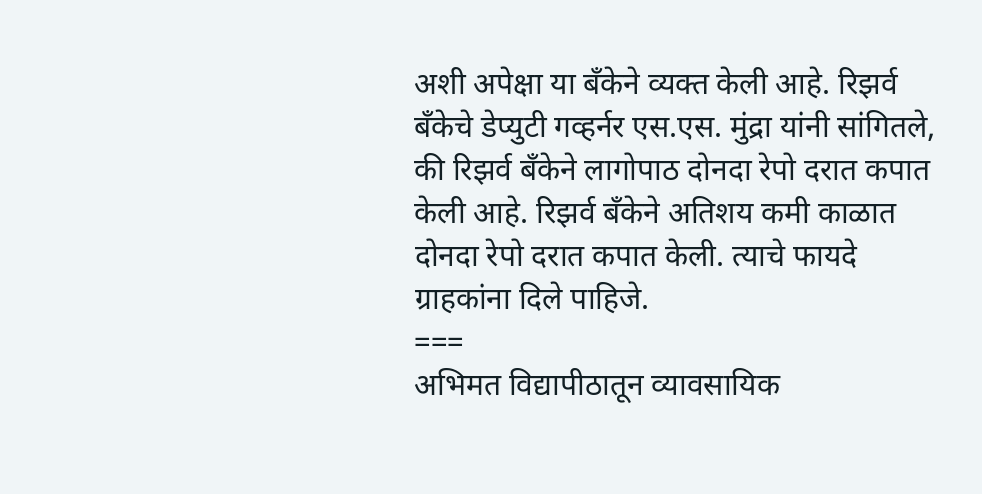अशी अपेक्षा या बँकेने व्यक्त केली आहे. रिझर्व बँकेचे डेप्युटी गव्हर्नर एस.एस. मुंद्रा यांनी सांगितले, की रिझर्व बँकेने लागोपाठ दोनदा रेपो दरात कपात केली आहे. रिझर्व बँकेने अतिशय कमी काळात दोनदा रेपो दरात कपात केली. त्याचे फायदे ग्राहकांना दिले पाहिजे.
===
अभिमत विद्यापीठातून व्यावसायिक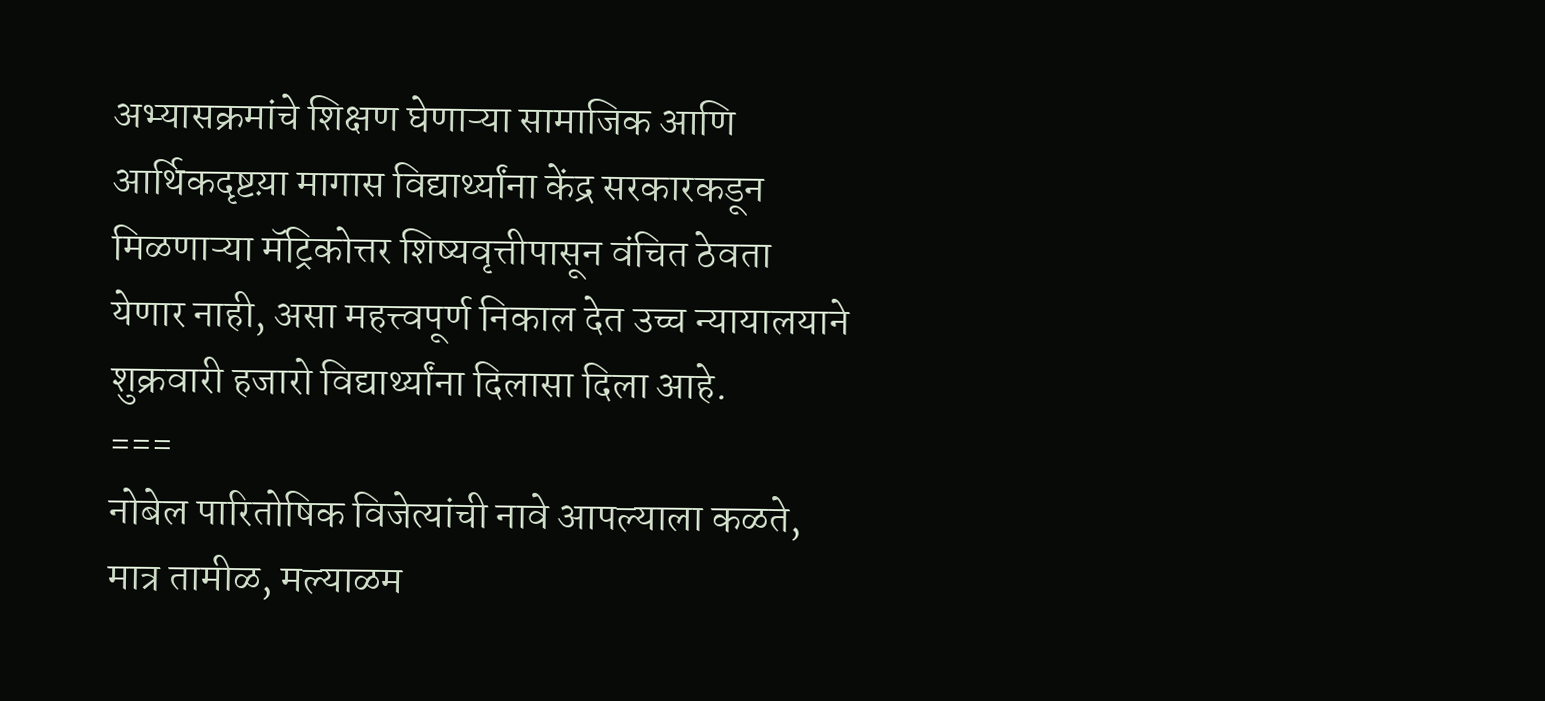अभ्यासक्रमांचे शिक्षण घेणाऱ्या सामाजिक आणि आर्थिकदृष्टय़ा मागास विद्यार्थ्यांना केंद्र सरकारकडून मिळणाऱ्या मॅट्रिकोत्तर शिष्यवृत्तीपासून वंचित ठेवता येणार नाही, असा महत्त्वपूर्ण निकाल देत उच्च न्यायालयाने शुक्रवारी हजारो विद्यार्थ्यांना दिलासा दिला आहे.
===
नोबेल पारितोषिक विजेत्यांची नावे आपल्याला कळते, मात्र तामीळ, मल्याळम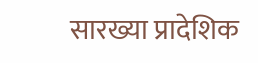सारख्या प्रादेशिक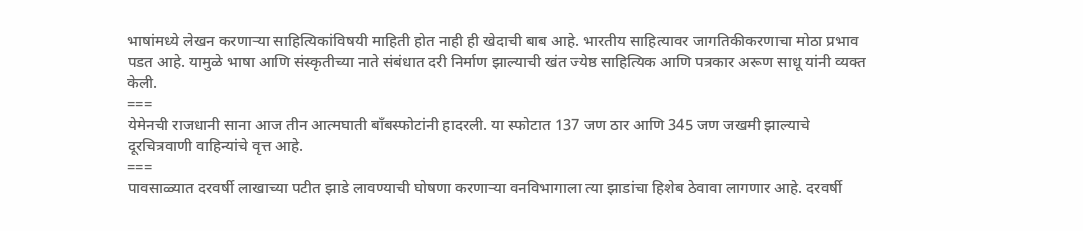भाषांमध्ये लेखन करणाऱ्या साहित्यिकांविषयी माहिती होत नाही ही खेदाची बाब आहे. भारतीय साहित्यावर जागतिकीकरणाचा मोठा प्रभाव पडत आहे. यामुळे भाषा आणि संस्कृतीच्या नाते संबंधात दरी निर्माण झाल्याची खंत ज्येष्ठ साहित्यिक आणि पत्रकार अरूण साधू यांनी व्यक्त केली.
===
येमेनची राजधानी साना आज तीन आत्मघाती बॉंबस्फोटांनी हादरली. या स्फोटात 137 जण ठार आणि 345 जण जखमी झाल्याचे दूरचित्रवाणी वाहिन्यांचे वृत्त आहे.
===
पावसाळ्यात दरवर्षी लाखाच्या पटीत झाडे लावण्याची घोषणा करणाऱ्या वनविभागाला त्या झाडांचा हिशेब ठेवावा लागणार आहे. दरवर्षी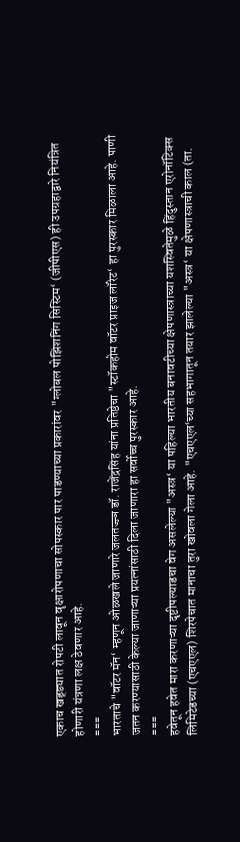एकाच खड्ड्यात रोपटी लावून वृक्षारोपणाचा सोपस्कार पार पाडण्याच्या प्रकारांवर "ग्लोबल पोझिशनिंग सिस्टिम‘ (जीपीएस) ही उपग्रहाद्वारे नियंत्रित होणारी यंत्रणा लक्ष ठेवणार आहे.
===
भारताचे "वॉटर मॅन‘ म्हणून ओळखले जाणारे जलतज्ज्ञ डॉ. राजेंद्रसिंह यांना प्रतिष्ठेचा "स्टॉकहोम वॉटर प्राइज लॉरेट‘ हा पुरस्कार मिळाला आहे. पाणी जतन करण्यासाठी केल्या जाणाऱ्या प्रयत्नांसाठी दिला जाणारा हा सर्वोच्च पुरस्कार आहे.
===
हवेतून हवेत मारा करणाऱ्या दृष्टीपल्याडचा वेग असलेल्या "अस्त्र‘ या पहिल्या भारतीय बनावटीच्या क्षेपणास्त्राच्या यशस्वितेमुळे हिंदुस्तान एरोनॉटिक्स लिमिटेडच्या (एचएएल) शिरपेचात मानाचा तुरा खोवला गेला आहे. "एचएएल‘च्या सहभागातून तयार झालेल्या "अस्त्र‘ या क्षेपणास्त्राची काल (ता.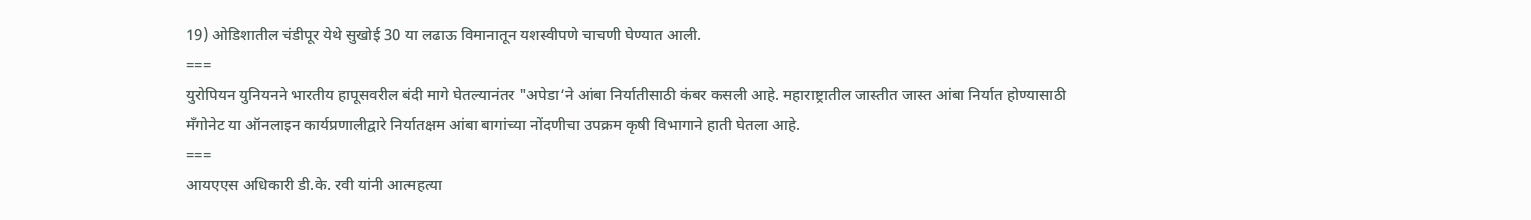19) ओडिशातील चंडीपूर येथे सुखोई 30 या लढाऊ विमानातून यशस्वीपणे चाचणी घेण्यात आली.
===
युरोपियन युनियनने भारतीय हापूसवरील बंदी मागे घेतल्यानंतर "अपेडा‘ने आंबा निर्यातीसाठी कंबर कसली आहे. महाराष्ट्रातील जास्तीत जास्त आंबा निर्यात होण्यासाठी मॅंगोनेट या ऑनलाइन कार्यप्रणालीद्वारे निर्यातक्षम आंबा बागांच्या नोंदणीचा उपक्रम कृषी विभागाने हाती घेतला आहे.
===
आयएएस अधिकारी डी.के. रवी यांनी आत्महत्या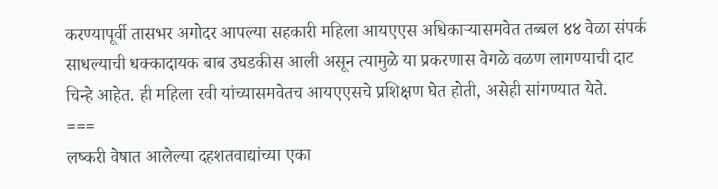करण्यापूर्वी तासभर अगोदर आपल्या सहकारी महिला आयएएस अधिकाऱ्यासमवेत तब्बल ४४ वेळा संपर्क साधल्याची धक्कादायक बाब उघडकीस आली असून त्यामुळे या प्रकरणास वेगळे वळण लागण्याची दाट चिन्हे आहेत. ही महिला रवी यांच्यासमवेतच आयएएसचे प्रशिक्षण घेत होती, असेही सांगण्यात येते.
===
लष्करी वेषात आलेल्या दहशतवाद्यांच्या एका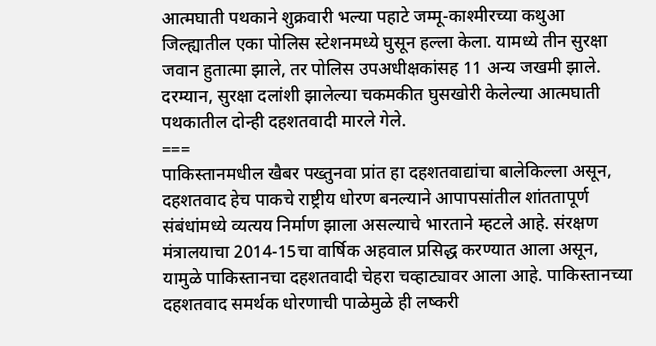आत्मघाती पथकाने शुक्रवारी भल्या पहाटे जम्मू-काश्मीरच्या कथुआ जिल्ह्यातील एका पोलिस स्टेशनमध्ये घुसून हल्ला केला. यामध्ये तीन सुरक्षा जवान हुतात्मा झाले, तर पोलिस उपअधीक्षकांसह 11 अन्य जखमी झाले. दरम्यान, सुरक्षा दलांशी झालेल्या चकमकीत घुसखोरी केलेल्या आत्मघाती पथकातील दोन्ही दहशतवादी मारले गेले.
===
पाकिस्तानमधील खैबर पख्तुनवा प्रांत हा दहशतवाद्यांचा बालेकिल्ला असून, दहशतवाद हेच पाकचे राष्ट्रीय धोरण बनल्याने आपापसांतील शांततापूर्ण संबंधांमध्ये व्यत्यय निर्माण झाला असल्याचे भारताने म्हटले आहे. संरक्षण मंत्रालयाचा 2014-15चा वार्षिक अहवाल प्रसिद्ध करण्यात आला असून, यामुळे पाकिस्तानचा दहशतवादी चेहरा चव्हाट्यावर आला आहे. पाकिस्तानच्या दहशतवाद समर्थक धोरणाची पाळेमुळे ही लष्करी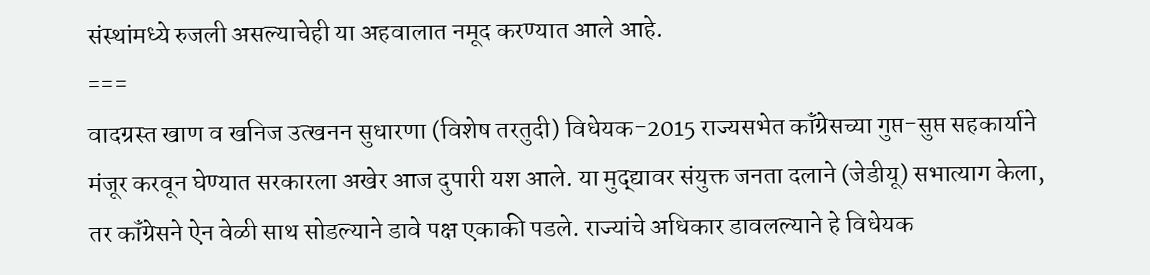संस्थांमध्ये रुजली असल्याचेही या अहवालात नमूद करण्यात आले आहे.
===
वादग्रस्त खाण व खनिज उत्खनन सुधारणा (विशेष तरतुदी) विधेयक-2015 राज्यसभेत कॉंग्रेसच्या गुप्त-सुप्त सहकार्याने मंजूर करवून घेण्यात सरकारला अखेर आज दुपारी यश आले. या मुद्द्यावर संयुक्त जनता दलाने (जेडीयू) सभात्याग केला, तर कॉंग्रेसने ऐन वेळी साथ सोडल्याने डावे पक्ष एकाकी पडले. राज्यांचे अधिकार डावलल्याने हे विधेयक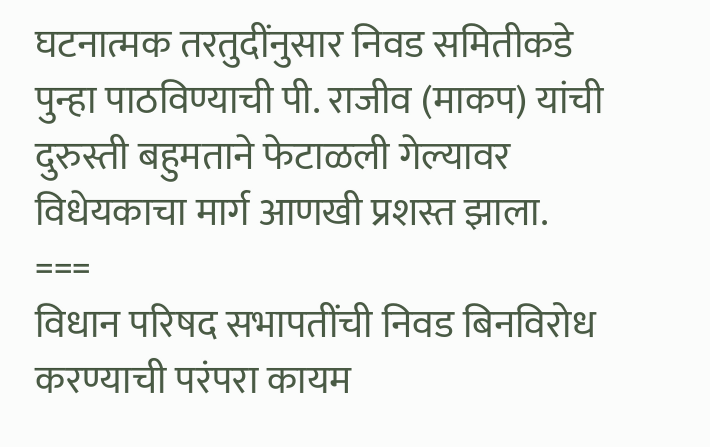घटनात्मक तरतुदींनुसार निवड समितीकडे पुन्हा पाठविण्याची पी. राजीव (माकप) यांची दुरुस्ती बहुमताने फेटाळली गेल्यावर विधेयकाचा मार्ग आणखी प्रशस्त झाला.
===
विधान परिषद सभापतींची निवड बिनविरोध करण्याची परंपरा कायम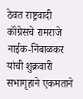ठेवत राष्ट्रवादी कॉंग्रेसचे रामराजे नाईक-निंबाळकर यांची शुक्रवारी सभागृहाने एकमताने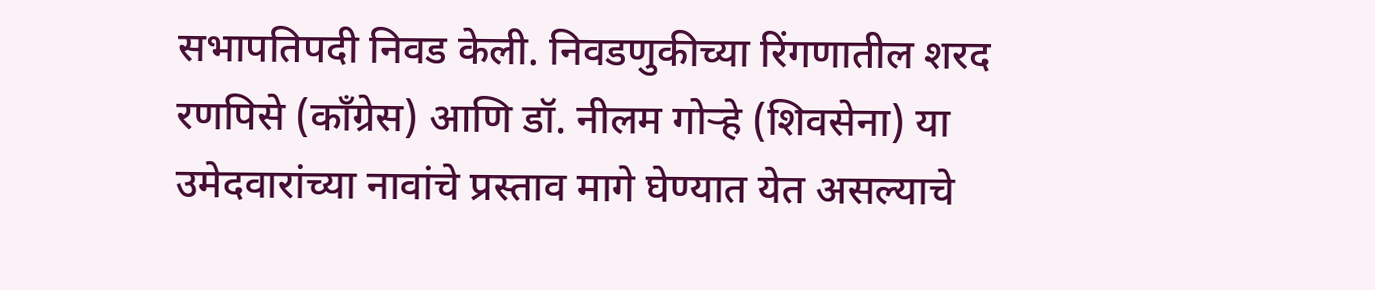सभापतिपदी निवड केली. निवडणुकीच्या रिंगणातील शरद रणपिसे (कॉंग्रेस) आणि डॉ. नीलम गोऱ्हे (शिवसेना) या उमेदवारांच्या नावांचे प्रस्ताव मागे घेण्यात येत असल्याचे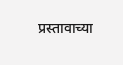प्रस्तावाच्या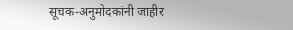सूचक-अनुमोदकांनी जाहीर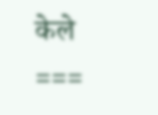केले
===